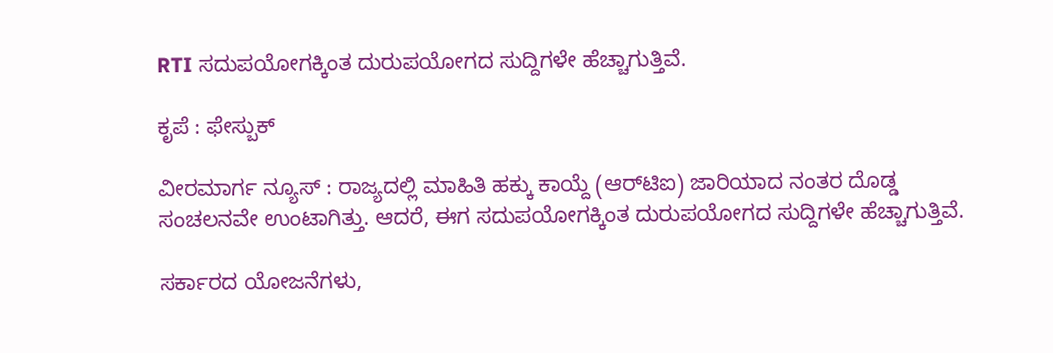RTI ಸದುಪಯೋಗಕ್ಕಿಂತ ದುರುಪಯೋಗದ ಸುದ್ದಿಗಳೇ ಹೆಚ್ಚಾಗುತ್ತಿವೆ.

ಕೃಪೆ : ಫೇಸ್ಬುಕ್

ವೀರಮಾರ್ಗ ನ್ಯೂಸ್ : ರಾಜ್ಯದಲ್ಲಿ ಮಾಹಿತಿ ಹಕ್ಕು ಕಾಯ್ದೆ (ಆರ್‌ಟಿಐ) ಜಾರಿಯಾದ ನಂತರ ದೊಡ್ಡ ಸಂಚಲನವೇ ಉಂಟಾಗಿತ್ತು. ಆದರೆ, ಈಗ ಸದುಪಯೋಗಕ್ಕಿಂತ ದುರುಪಯೋಗದ ಸುದ್ದಿಗಳೇ ಹೆಚ್ಚಾಗುತ್ತಿವೆ.

ಸರ್ಕಾರದ ಯೋಜನೆಗಳು,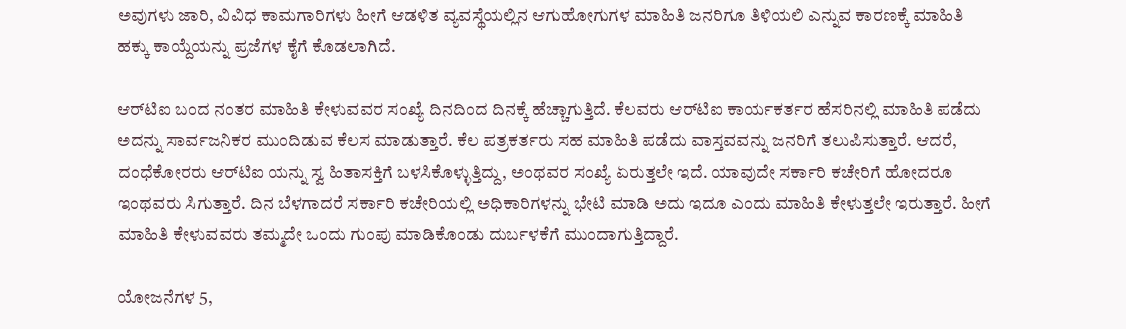ಅವುಗಳು ಜಾರಿ, ವಿವಿಧ ಕಾಮಗಾರಿಗಳು ಹೀಗೆ ಆಡಳಿತ ವ್ಯವಸ್ಥೆಯಲ್ಲಿನ ಆಗುಹೋಗುಗಳ ಮಾಹಿತಿ ಜನರಿಗೂ ತಿಳಿಯಲಿ ಎನ್ನುವ ಕಾರಣಕ್ಕೆ ಮಾಹಿತಿ ಹಕ್ಕು ಕಾಯ್ದೆಯನ್ನು ಪ್ರಜೆಗಳ ಕೈಗೆ ಕೊಡಲಾಗಿದೆ.

ಆರ್‌ಟಿಐ ಬಂದ ನಂತರ ಮಾಹಿತಿ ಕೇಳುವವರ ಸಂಖ್ಯೆ ದಿನದಿಂದ ದಿನಕ್ಕೆ ಹೆಚ್ಚಾಗುತ್ತಿದೆ. ಕೆಲವರು ಆರ್‌ಟಿಐ ಕಾರ್ಯಕರ್ತರ ಹೆಸರಿನಲ್ಲಿ ಮಾಹಿತಿ ಪಡೆದು ಅದನ್ನು ಸಾರ್ವಜನಿಕರ ಮುಂದಿಡುವ ಕೆಲಸ ಮಾಡುತ್ತಾರೆ. ಕೆಲ ಪತ್ರಕರ್ತರು ಸಹ ಮಾಹಿತಿ ಪಡೆದು ವಾಸ್ತವವನ್ನು ಜನರಿಗೆ ತಲುಪಿಸುತ್ತಾರೆ. ಆದರೆ, ದಂಧೆಕೋರರು ಆರ್‌ಟಿಐ ಯನ್ನು ಸ್ವ ಹಿತಾಸಕ್ತಿಗೆ ಬಳಸಿಕೊಳ್ಳುತ್ತಿದ್ದು, ಅಂಥವರ ಸಂಖ್ಯೆ ಏರುತ್ತಲೇ ಇದೆ. ಯಾವುದೇ ಸರ್ಕಾರಿ ಕಚೇರಿಗೆ ಹೋದರೂ ಇಂಥವರು ಸಿಗುತ್ತಾರೆ. ದಿನ ಬೆಳಗಾದರೆ ಸರ್ಕಾರಿ ಕಚೇರಿಯಲ್ಲಿ ಅಧಿಕಾರಿಗಳನ್ನು ಭೇಟಿ ಮಾಡಿ ಅದು ಇದೂ ಎಂದು ಮಾಹಿತಿ ಕೇಳುತ್ತಲೇ ಇರುತ್ತಾರೆ. ಹೀಗೆ ಮಾಹಿತಿ ಕೇಳುವವರು ತಮ್ಮದೇ ಒಂದು ಗುಂಪು ಮಾಡಿಕೊಂಡು ದುರ್ಬಳಕೆಗೆ ಮುಂದಾಗುತ್ತಿದ್ದಾರೆ.

ಯೋಜನೆಗಳ 5,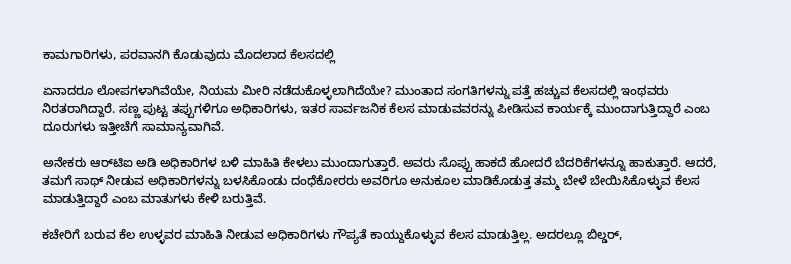ಕಾಮಗಾರಿಗಳು, ಪರವಾನಗಿ ಕೊಡುವುದು ಮೊದಲಾದ ಕೆಲಸದಲ್ಲಿ

ಏನಾದರೂ ಲೋಪಗಳಾಗಿವೆಯೇ, ನಿಯಮ ಮೀರಿ ನಡೆದುಕೊಳ್ಳಲಾಗಿದೆಯೇ? ಮುಂತಾದ ಸಂಗತಿಗಳನ್ನು ಪತ್ತೆ ಹಚ್ಚುವ ಕೆಲಸದಲ್ಲಿ ಇಂಥವರು ನಿರತರಾಗಿದ್ದಾರೆ. ಸಣ್ಣ ಪುಟ್ಟ ತಪ್ಪುಗಳಿಗೂ ಅಧಿಕಾರಿಗಳು, ಇತರ ಸಾರ್ವಜನಿಕ ಕೆಲಸ ಮಾಡುವವರನ್ನು ಪೀಡಿಸುವ ಕಾರ್ಯಕ್ಕೆ ಮುಂದಾಗುತ್ತಿದ್ದಾರೆ ಎಂಬ ದೂರುಗಳು ಇತ್ತೀಚೆಗೆ ಸಾಮಾನ್ಯವಾಗಿವೆ.

ಅನೇಕರು ಆರ್‌ಟಿಐ ಅಡಿ ಅಧಿಕಾರಿಗಳ ಬಳಿ ಮಾಹಿತಿ ಕೇಳಲು ಮುಂದಾಗುತ್ತಾರೆ. ಅವರು ಸೊಪ್ಪು ಹಾಕದೆ ಹೋದರೆ ಬೆದರಿಕೆಗಳನ್ನೂ ಹಾಕುತ್ತಾರೆ. ಆದರೆ, ತಮಗೆ ಸಾಥ್ ನೀಡುವ ಅಧಿಕಾರಿಗಳನ್ನು ಬಳಸಿಕೊಂಡು ದಂಧೆಕೋರರು ಅವರಿಗೂ ಅನುಕೂಲ ಮಾಡಿಕೊಡುತ್ತ ತಮ್ಮ ಬೇಳೆ ಬೇಯಿಸಿಕೊಳ್ಳುವ ಕೆಲಸ ಮಾಡುತ್ತಿದ್ದಾರೆ ಎಂಬ ಮಾತುಗಳು ಕೇಳಿ ಬರುತ್ತಿವೆ.

ಕಚೇರಿಗೆ ಬರುವ ಕೆಲ ಉಳ್ಳವರ ಮಾಹಿತಿ ನೀಡುವ ಅಧಿಕಾರಿಗಳು ಗೌಪ್ಯತೆ ಕಾಯ್ದುಕೊಳ್ಳುವ ಕೆಲಸ ಮಾಡುತ್ತಿಲ್ಲ. ಅದರಲ್ಲೂ ಬಿಲ್ಡರ್,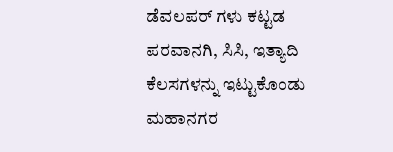ಡೆವಲಪರ್ ಗಳು ಕಟ್ಟಡ ಪರವಾನಗಿ, ಸಿಸಿ, ಇತ್ಯಾದಿ ಕೆಲಸಗಳನ್ನು ಇಟ್ಟುಕೊಂಡು ಮಹಾನಗರ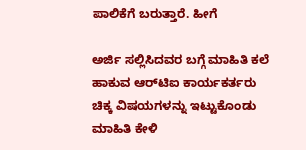ಪಾಲಿಕೆಗೆ ಬರುತ್ತಾರೆ. ಹೀಗೆ

ಅರ್ಜಿ ಸಲ್ಲಿಸಿದವರ ಬಗ್ಗೆ ಮಾಹಿತಿ ಕಲೆ ಹಾಕುವ ಆರ್‌ಟಿಐ ಕಾರ್ಯಕರ್ತರು ಚಿಕ್ಕ ವಿಷಯಗಳನ್ನು ಇಟ್ಟುಕೊಂಡು ಮಾಹಿತಿ ಕೇಳಿ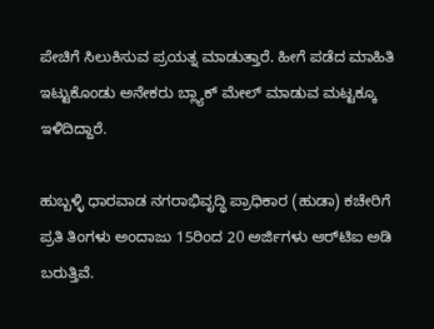ಪೇಚಿಗೆ ಸಿಲುಕಿಸುವ ಪ್ರಯತ್ನ ಮಾಡುತ್ತಾರೆ. ಹೀಗೆ ಪಡೆದ ಮಾಹಿತಿ ಇಟ್ಟುಕೊಂಡು ಅನೇಕರು ಬ್ಲ್ಯಾಕ್ ಮೇಲ್ ಮಾಡುವ ಮಟ್ಟಕ್ಕೂ ಇಳಿದಿದ್ದಾರೆ.

ಹುಬ್ಬಳ್ಳಿ ಧಾರವಾಡ ನಗರಾಭಿವೃದ್ಧಿ ಪ್ರಾಧಿಕಾರ (ಹುಡಾ) ಕಚೇರಿಗೆ ಪ್ರತಿ ತಿಂಗಳು ಅಂದಾಜು 15ರಿಂದ 20 ಅರ್ಜಿಗಳು ಆರ್‌ಟಿಐ ಅಡಿ ಬರುತ್ತಿವೆ.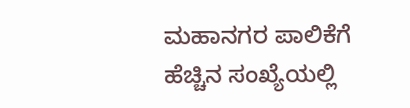ಮಹಾನಗರ ಪಾಲಿಕೆಗೆ ಹೆಚ್ಚಿನ ಸಂಖ್ಯೆಯಲ್ಲಿ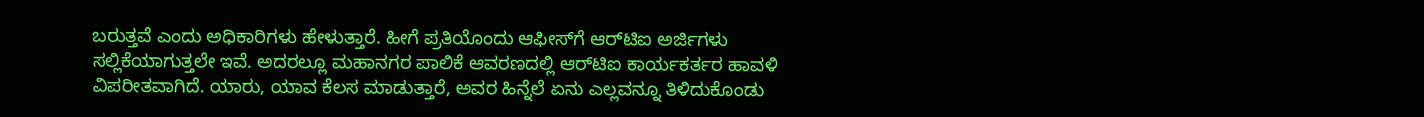ಬರುತ್ತವೆ ಎಂದು ಅಧಿಕಾರಿಗಳು ಹೇಳುತ್ತಾರೆ. ಹೀಗೆ ಪ್ರತಿಯೊಂದು ಆಫೀಸ್‌ಗೆ ಆರ್‌ಟಿಐ ಅರ್ಜಿಗಳು ಸಲ್ಲಿಕೆಯಾಗುತ್ತಲೇ ಇವೆ. ಅದರಲ್ಲೂ ಮಹಾನಗರ ಪಾಲಿಕೆ ಆವರಣದಲ್ಲಿ ಆರ್‌ಟಿಐ ಕಾರ್ಯಕರ್ತರ ಹಾವಳಿ ವಿಪರೀತವಾಗಿದೆ. ಯಾರು, ಯಾವ ಕೆಲಸ ಮಾಡುತ್ತಾರೆ, ಅವರ ಹಿನ್ನೆಲೆ ಏನು ಎಲ್ಲವನ್ನೂ ತಿಳಿದುಕೊಂಡು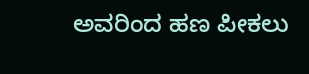ಅವರಿಂದ ಹಣ ಪೀಕಲು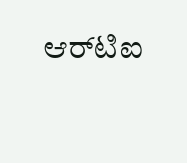ಆರ್‌ಟಿಐ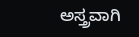ಅಸ್ತ್ರವಾಗಿ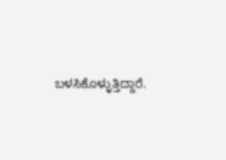ಬಳಸಿಕೊಳ್ಳುತ್ತಿದ್ದಾರೆ.